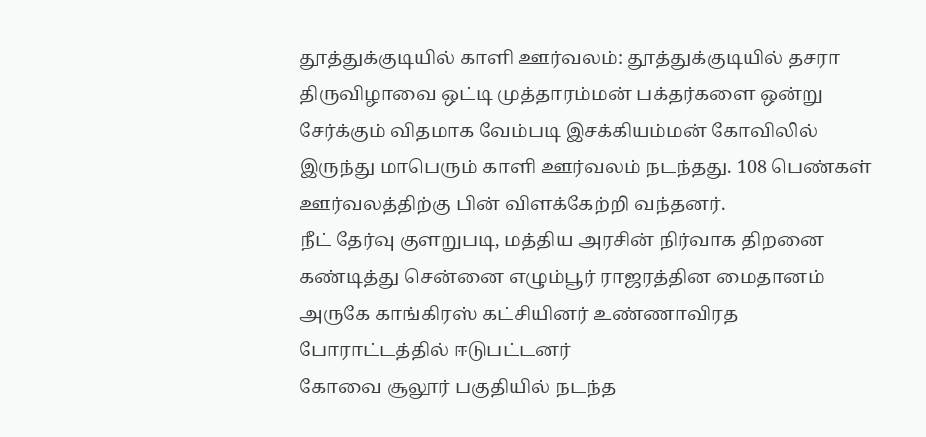தூத்துக்குடியில் காளி ஊர்வலம்: தூத்துக்குடியில் தசரா திருவிழாவை ஒட்டி முத்தாரம்மன் பக்தர்களை ஒன்று சேர்க்கும் விதமாக வேம்படி இசக்கியம்மன் கோவிலில் இருந்து மாபெரும் காளி ஊர்வலம் நடந்தது. 108 பெண்கள் ஊர்வலத்திற்கு பின் விளக்கேற்றி வந்தனர்.
நீட் தேர்வு குளறுபடி, மத்திய அரசின் நிர்வாக திறனை கண்டித்து சென்னை எழும்பூர் ராஜரத்தின மைதானம் அருகே காங்கிரஸ் கட்சியினர் உண்ணாவிரத போராட்டத்தில் ஈடுபட்டனர்
கோவை சூலூர் பகுதியில் நடந்த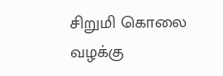சிறுமி கொலை வழக்கு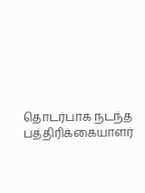தொடர்பாக நடந்த பத்திரிக்கையாளர்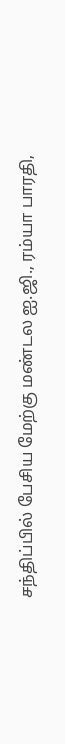சந்திப்பில் பேசிய மேற்கு மண்டல ஐ.ஜி., ரம்யா பாரதி,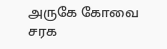அருகே கோவை சரக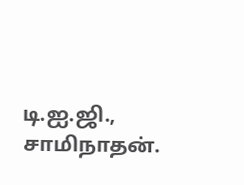டி.ஐ.ஜி., சாமிநாதன்.